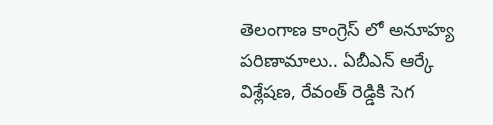తెలంగాణ కాంగ్రెస్ లో అనూహ్య పరిణామాలు.. ఏబీఎన్ ఆర్కే విశ్లేషణ, రేవంత్ రెడ్డికి సెగ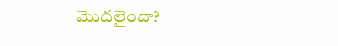మొదలైందా?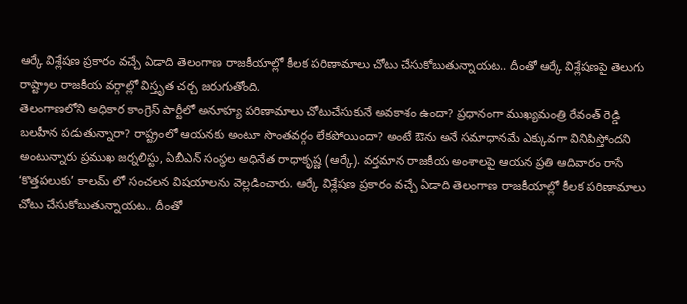ఆర్కే విశ్లేషణ ప్రకారం వచ్చే ఏడాది తెలంగాణ రాజకీయాల్లో కీలక పరిణామాలు చోటు చేసుకోబుతున్నాయట.. దీంతో ఆర్కే విశ్లేషణపై తెలుగు రాష్ట్రాల రాజకీయ వర్గాల్లో విస్తృత చర్చ జరుగుతోంది.
తెలంగాణలోని అధికార కాంగ్రెస్ పార్టీలో అనూహ్య పరిణామాలు చోటుచేసుకునే అవకాశం ఉందా? ప్రధానంగా ముఖ్యమంత్రి రేవంత్ రెడ్డి బలహీన పడుతున్నారా? రాష్ట్రంలో ఆయనకు అంటూ సొంతవర్గం లేకపోయిందా? అంటే ఔను అనే సమాధానమే ఎక్కువగా వినిపిస్తోందని అంటున్నారు ప్రముఖ జర్నలిస్టు, ఏబీఎన్ సంస్థల అధినేత రాధాకృష్ణ (ఆర్కే). వర్తమాన రాజకీయ అంశాలపై ఆయన ప్రతి ఆదివారం రాసే ‘కొత్తపలుకు’ కాలమ్ లో సంచలన విషయాలను వెల్లడించారు. ఆర్కే విశ్లేషణ ప్రకారం వచ్చే ఏడాది తెలంగాణ రాజకీయాల్లో కీలక పరిణామాలు చోటు చేసుకోబుతున్నాయట.. దీంతో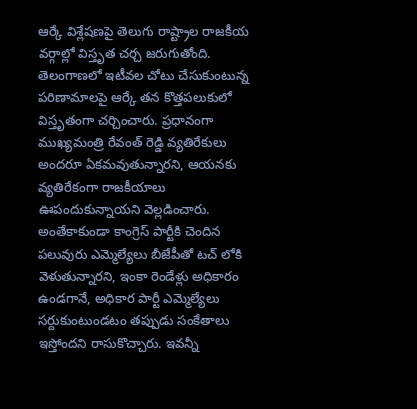ఆర్కే విశ్లేషణపై తెలుగు రాష్ట్రాల రాజకీయ వర్గాల్లో విస్తృత చర్చ జరుగుతోంది.
తెలంగాణలో ఇటీవల చోటు చేసుకుంటున్న పరిణామాలపై ఆర్కే తన కొత్తపలుకులో విస్తృతంగా చర్చించారు. ప్రధానంగా ముఖ్యమంత్రి రేవంత్ రెడ్డి వ్యతిరేకులు అందరూ ఏకమవుతున్నారని, ఆయనకు వ్యతిరేకంగా రాజకీయాలు ఊపందుకున్నాయని వెల్లడించారు. అంతేకాకుండా కాంగ్రెస్ పార్టీకి చెందిన పలువురు ఎమ్మెల్యేలు బీజేపీతో టచ్ లోకి వెళుతున్నారని, ఇంకా రెండేళ్లు అధికారం ఉండగానే, అధికార పార్టీ ఎమ్మెల్యేలు సర్దుకుంటుండటం తప్పుడు సంకేతాలు ఇస్తోందని రాసుకొచ్చారు. ఇవన్నీ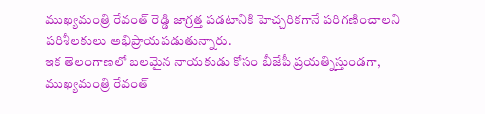ముఖ్యమంత్రి రేవంత్ రెడ్డి జాగ్రత్త పడటానికి హెచ్చరికగానే పరిగణించాలని పరిశీలకులు అభిప్రాయపడుతున్నారు.
ఇక తెలంగాణలో బలమైన నాయకుడు కోసం బీజేపీ ప్రయత్నిస్తుండగా, ముఖ్యమంత్రి రేవంత్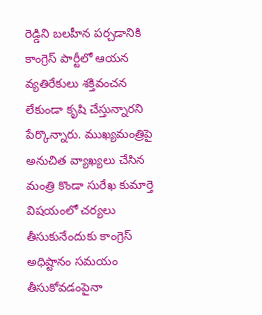రెడ్డిని బలహీన పర్చడానికి కాంగ్రెస్ పార్టీలో ఆయన వ్యతిరేకులు శక్తివంచన లేకుండా కృషి చేస్తున్నారని పేర్కొన్నారు. ముఖ్యమంత్రిపై అనుచిత వ్యాఖ్యలు చేసిన మంత్రి కొండా సురేఖ కుమార్తె విషయంలో చర్యలు తీసుకునేందుకు కాంగ్రెస్ అధిష్టానం సమయం తీసుకోవడంపైనా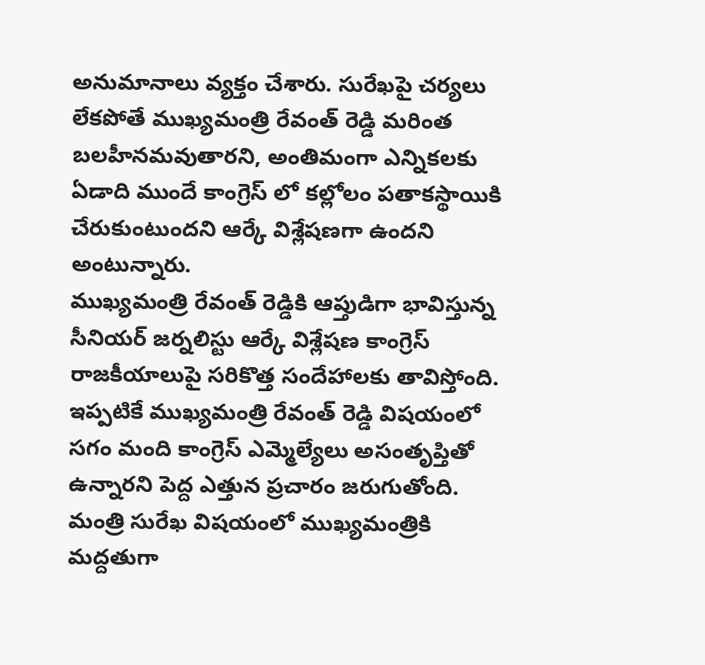అనుమానాలు వ్యక్తం చేశారు. సురేఖపై చర్యలు లేకపోతే ముఖ్యమంత్రి రేవంత్ రెడ్డి మరింత బలహీనమవుతారని, అంతిమంగా ఎన్నికలకు ఏడాది ముందే కాంగ్రెస్ లో కల్లోలం పతాకస్థాయికి చేరుకుంటుందని ఆర్కే విశ్లేషణగా ఉందని అంటున్నారు.
ముఖ్యమంత్రి రేవంత్ రెడ్డికి ఆప్తుడిగా భావిస్తున్న సీనియర్ జర్నలిస్టు ఆర్కే విశ్లేషణ కాంగ్రెస్ రాజకీయాలుపై సరికొత్త సందేహాలకు తావిస్తోంది. ఇప్పటికే ముఖ్యమంత్రి రేవంత్ రెడ్డి విషయంలో సగం మంది కాంగ్రెస్ ఎమ్మెల్యేలు అసంతృప్తితో ఉన్నారని పెద్ద ఎత్తున ప్రచారం జరుగుతోంది. మంత్రి సురేఖ విషయంలో ముఖ్యమంత్రికి మద్దతుగా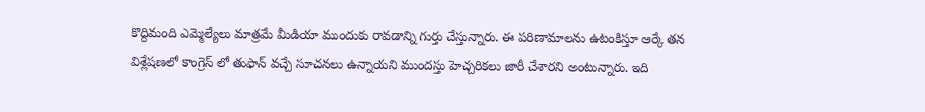కొద్దిమంది ఎమ్మెల్యేలు మాత్రమే మీడియా ముందుకు రావడాన్ని గుర్తు చేస్తున్నారు. ఈ పరిణామాలను ఉటంకిస్తూ ఆర్కే తన విశ్లేషణలో కాంగ్రెస్ లో తుఫాన్ వచ్చే సూచనలు ఉన్నాయని ముందస్తు హెచ్చరికలు జారీ చేశారని అంటున్నారు. ఇది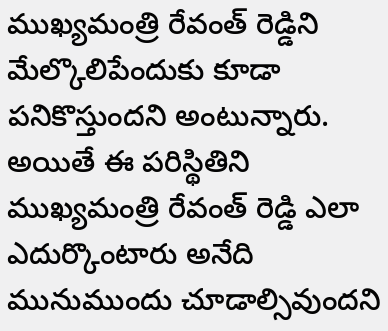ముఖ్యమంత్రి రేవంత్ రెడ్డిని మేల్కొలిపేందుకు కూడా పనికొస్తుందని అంటున్నారు. అయితే ఈ పరిస్థితిని ముఖ్యమంత్రి రేవంత్ రెడ్డి ఎలా ఎదుర్కొంటారు అనేది మునుముందు చూడాల్సివుందని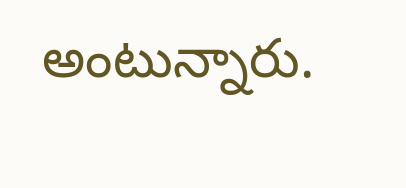అంటున్నారు.